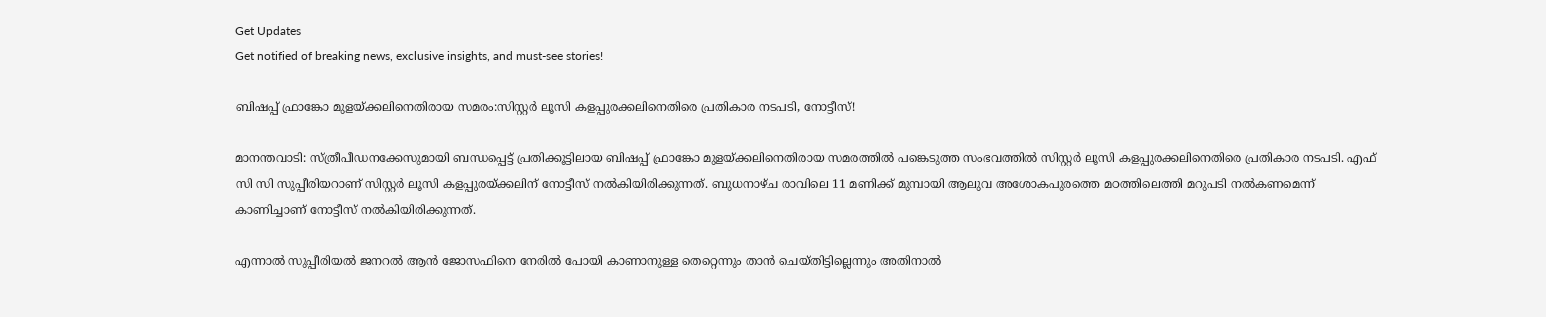Get Updates
Get notified of breaking news, exclusive insights, and must-see stories!

ബിഷപ്പ് ഫ്രാങ്കോ മുളയ്ക്കലിനെതിരായ സമരം:സിസ്റ്റര്‍ ലൂസി കളപ്പുരക്കലിനെതിരെ പ്രതികാര നടപടി, നോട്ടീസ്!

മാനന്തവാടി: സ്ത്രീപീഡനക്കേസുമായി ബന്ധപ്പെട്ട് പ്രതിക്കൂട്ടിലായ ബിഷപ്പ് ഫ്രാങ്കോ മുളയ്ക്കലിനെതിരായ സമരത്തില്‍ പങ്കെടുത്ത സംഭവത്തില്‍ സിസ്റ്റര്‍ ലൂസി കളപ്പുരക്കലിനെതിരെ പ്രതികാര നടപടി. എഫ് സി സി സുപ്പീരിയറാണ് സിസ്റ്റര്‍ ലൂസി കളപ്പുരയ്ക്കലിന് നോട്ടീസ് നല്‍കിയിരിക്കുന്നത്. ബുധനാഴ്ച രാവിലെ 11 മണിക്ക് മുമ്പായി ആലുവ അശോകപുരത്തെ മഠത്തിലെത്തി മറുപടി നല്‍കണമെന്ന് കാണിച്ചാണ് നോട്ടീസ് നല്‍കിയിരിക്കുന്നത്.

എന്നാല്‍ സുപ്പീരിയല്‍ ജനറല്‍ ആന്‍ ജോസഫിനെ നേരില്‍ പോയി കാണാനുള്ള തെറ്റെന്നും താന്‍ ചെയ്തിട്ടില്ലെന്നും അതിനാല്‍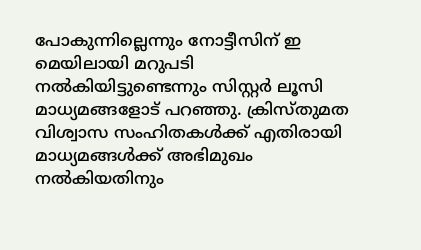പോകുന്നില്ലെന്നും നോട്ടീസിന് ഇ മെയിലായി മറുപടി നല്‍കിയിട്ടുണ്ടെന്നും സിസ്റ്റര്‍ ലൂസി മാധ്യമങ്ങളോട് പറഞ്ഞു. ക്രിസ്തുമത വിശ്വാസ സംഹിതകള്‍ക്ക് എതിരായി മാധ്യമങ്ങള്‍ക്ക് അഭിമുഖം നല്‍കിയതിനും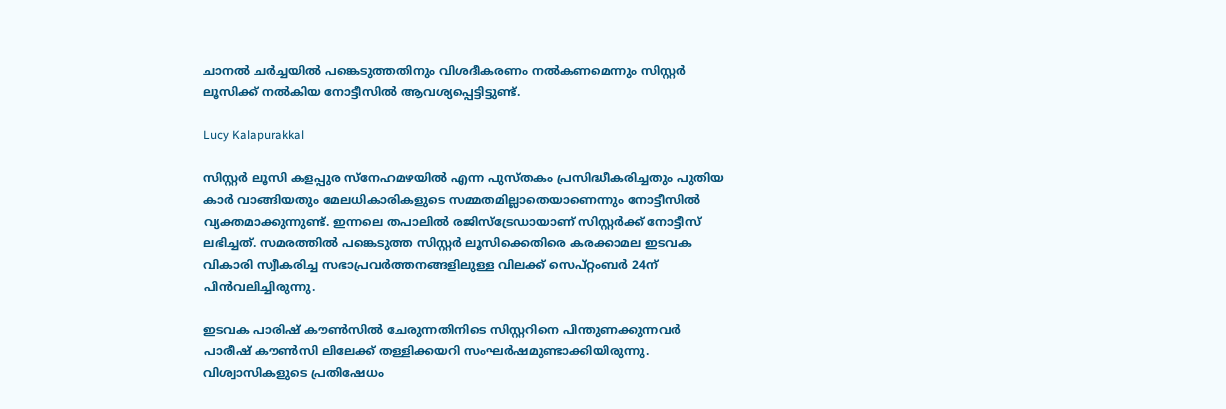ചാനല്‍ ചര്‍ച്ചയില്‍ പങ്കെടുത്തതിനും വിശദീകരണം നല്‍കണമെന്നും സിസ്റ്റര്‍ ലൂസിക്ക് നല്‍കിയ നോട്ടീസില്‍ ആവശ്യപ്പെട്ടിട്ടുണ്ട്.

Lucy Kalapurakkal

സിസ്റ്റര്‍ ലൂസി കളപ്പുര സ്‌നേഹമഴയില്‍ എന്ന പുസ്തകം പ്രസിദ്ധീകരിച്ചതും പുതിയ കാര്‍ വാങ്ങിയതും മേലധികാരികളുടെ സമ്മതമില്ലാതെയാണെന്നും നോട്ടീസില്‍ വ്യക്തമാക്കുന്നുണ്ട്. ഇന്നലെ തപാലില്‍ രജിസ്‌ട്രേഡായാണ് സിസ്റ്റര്‍ക്ക് നോട്ടീസ് ലഭിച്ചത്. സമരത്തില്‍ പങ്കെടുത്ത സിസ്റ്റര്‍ ലൂസിക്കെതിരെ കരക്കാമല ഇടവക വികാരി സ്വീകരിച്ച സഭാപ്രവര്‍ത്തനങ്ങളിലുള്ള വിലക്ക് സെപ്റ്റംബര്‍ 24ന് പിന്‍വലിച്ചിരുന്നു.

ഇടവക പാരിഷ് കൗണ്‍സില്‍ ചേരുന്നതിനിടെ സിസ്റ്ററിനെ പിന്തുണക്കുന്നവര്‍ പാരീഷ് കൗണ്‍സി ലിലേക്ക് തള്ളിക്കയറി സംഘര്‍ഷമുണ്ടാക്കിയിരുന്നു. വിശ്വാസികളുടെ പ്രതിഷേധം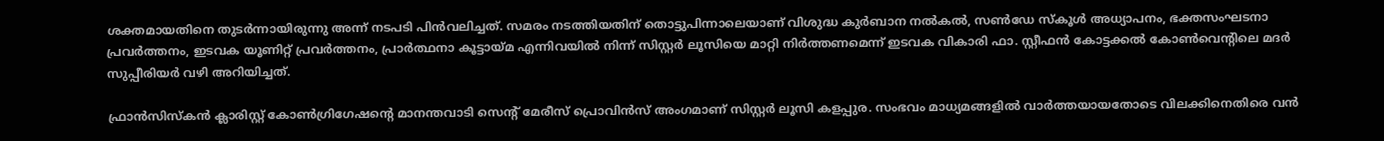ശക്തമായതിനെ തുടര്‍ന്നായിരുന്നു അന്ന് നടപടി പിന്‍വലിച്ചത്. സമരം നടത്തിയതിന് തൊട്ടുപിന്നാലെയാണ് വിശുദ്ധ കുര്‍ബാന നല്‍കല്‍, സണ്‍ഡേ സ്‌കൂള്‍ അധ്യാപനം, ഭക്തസംഘടനാ പ്രവര്‍ത്തനം, ഇടവക യൂണിറ്റ് പ്രവര്‍ത്തനം, പ്രാര്‍ത്ഥനാ കൂട്ടായ്മ എന്നിവയില്‍ നിന്ന് സിസ്റ്റര്‍ ലൂസിയെ മാറ്റി നിര്‍ത്തണമെന്ന് ഇടവക വികാരി ഫാ. സ്റ്റീഫന്‍ കോട്ടക്കല്‍ കോണ്‍വെന്റിലെ മദര്‍ സുപ്പീരിയര്‍ വഴി അറിയിച്ചത്.

ഫ്രാന്‍സിസ്‌കന്‍ ക്ലാരിസ്റ്റ് കോണ്‍ഗ്രിഗേഷന്റെ മാനന്തവാടി സെന്റ് മേരീസ് പ്രൊവിന്‍സ് അംഗമാണ് സിസ്റ്റര്‍ ലൂസി കളപ്പുര. സംഭവം മാധ്യമങ്ങളില്‍ വാര്‍ത്തയായതോടെ വിലക്കിനെതിരെ വന്‍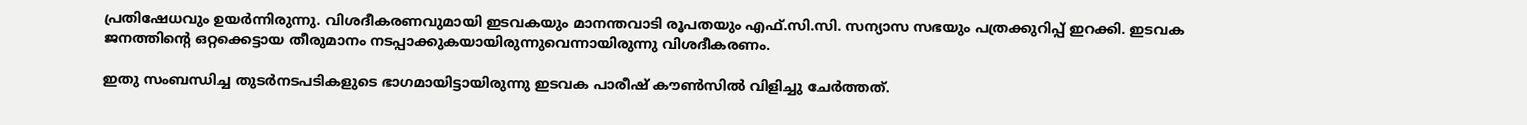പ്രതിഷേധവും ഉയര്‍ന്നിരുന്നു. വിശദീകരണവുമായി ഇടവകയും മാനന്തവാടി രൂപതയും എഫ്.സി.സി. സന്യാസ സഭയും പത്രക്കുറിപ്പ് ഇറക്കി. ഇടവക ജനത്തിന്റെ ഒറ്റക്കെട്ടായ തീരുമാനം നടപ്പാക്കുകയായിരുന്നുവെന്നായിരുന്നു വിശദീകരണം.

ഇതു സംബന്ധിച്ച തുടര്‍നടപടികളുടെ ഭാഗമായിട്ടായിരുന്നു ഇടവക പാരീഷ് കൗണ്‍സില്‍ വിളിച്ചു ചേര്‍ത്തത്.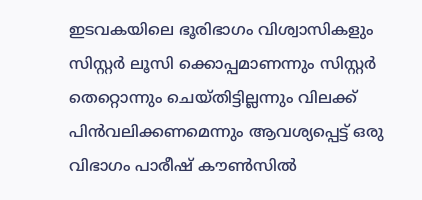ഇടവകയിലെ ഭൂരിഭാഗം വിശ്വാസികളും സിസ്റ്റര്‍ ലൂസി ക്കൊപ്പമാണന്നും സിസ്റ്റര്‍ തെറ്റൊന്നും ചെയ്തിട്ടില്ലന്നും വിലക്ക് പിന്‍വലിക്കണമെന്നും ആവശ്യപ്പെട്ട് ഒരു വിഭാഗം പാരീഷ് കൗണ്‍സില്‍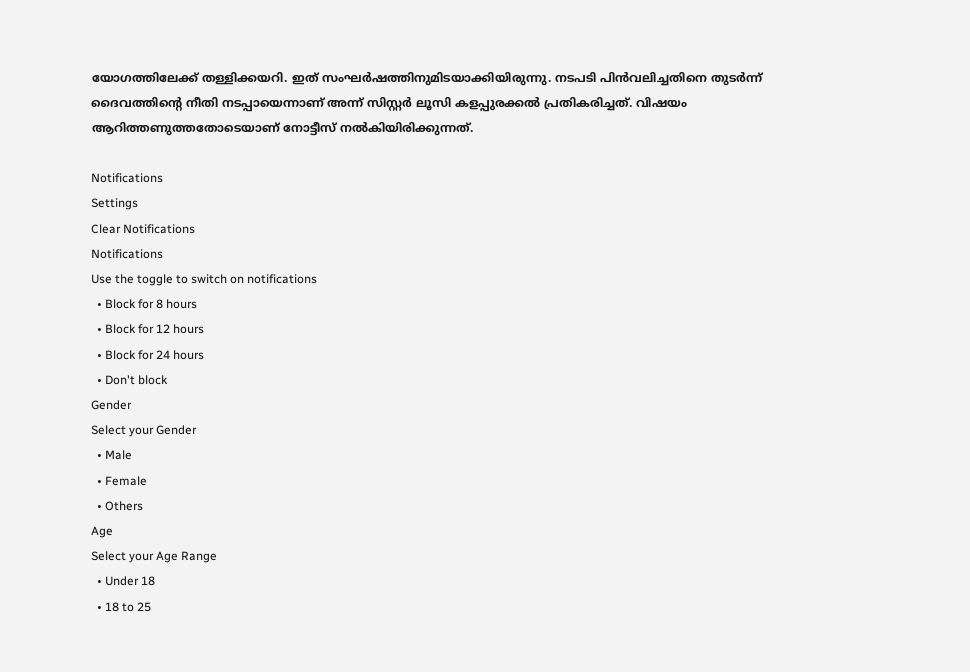യോഗത്തിലേക്ക് തള്ളിക്കയറി. ഇത് സംഘര്‍ഷത്തിനുമിടയാക്കിയിരുന്നു. നടപടി പിന്‍വലിച്ചതിനെ തുടര്‍ന്ന് ദൈവത്തിന്റെ നീതി നടപ്പായെന്നാണ് അന്ന് സിസ്റ്റര്‍ ലൂസി കളപ്പുരക്കല്‍ പ്രതികരിച്ചത്. വിഷയം ആറിത്തണുത്തതോടെയാണ് നോട്ടീസ് നല്‍കിയിരിക്കുന്നത്.

Notifications
Settings
Clear Notifications
Notifications
Use the toggle to switch on notifications
  • Block for 8 hours
  • Block for 12 hours
  • Block for 24 hours
  • Don't block
Gender
Select your Gender
  • Male
  • Female
  • Others
Age
Select your Age Range
  • Under 18
  • 18 to 25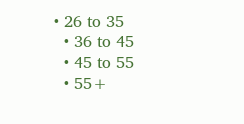• 26 to 35
  • 36 to 45
  • 45 to 55
  • 55+